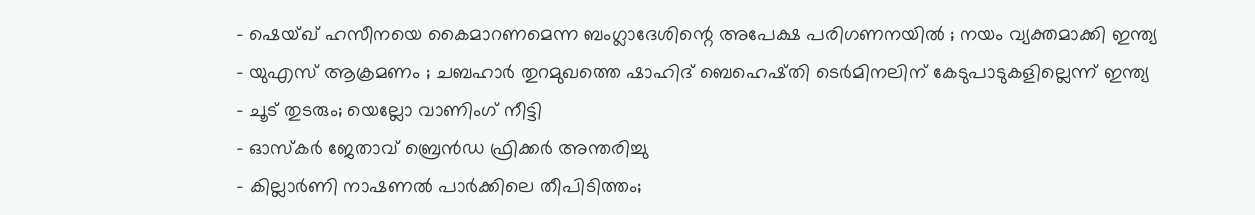- ഷെയ്ഖ് ഹസീനയെ കൈമാറണമെന്ന ബംഗ്ലാദേശിന്റെ അപേക്ഷ പരിഗണനയിൽ ; നയം വ്യക്തമാക്കി ഇന്ത്യ
- യുഎസ് ആക്രമണം ; ചബഹാർ തുറമുഖത്തെ ഷാഹിദ് ബെഹെഷ്തി ടെർമിനലിന് കേടുപാടുകളില്ലെന്ന് ഇന്ത്യ
- ചൂട് തുടരും; യെല്ലോ വാണിംഗ് നീട്ടി
- ഓസ്കർ ജേതാവ് ബ്രെൻഡ ഫ്രിക്കർ അന്തരിച്ചു
- കില്ലാർണി നാഷണൽ പാർക്കിലെ തീപിടിത്തം;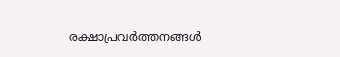രക്ഷാപ്രവർത്തനങ്ങൾ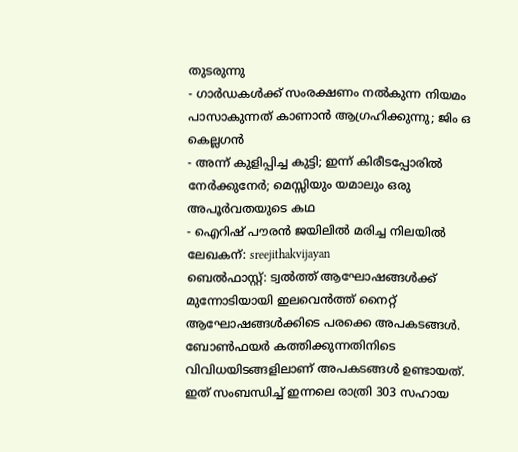തുടരുന്നു
- ഗാർഡകൾക്ക് സംരക്ഷണം നൽകുന്ന നിയമം പാസാകുന്നത് കാണാൻ ആഗ്രഹിക്കുന്നു; ജിം ഒ കെല്ലഗൻ
- അന്ന് കുളിപ്പിച്ച കുട്ടി; ഇന്ന് കിരീടപ്പോരിൽ നേർക്കുനേർ; മെസ്സിയും യമാലും ഒരു അപൂർവതയുടെ കഥ
- ഐറിഷ് പൗരൻ ജയിലിൽ മരിച്ച നിലയിൽ
ലേഖകന്: sreejithakvijayan
ബെൽഫാസ്റ്റ്: ട്വൽത്ത് ആഘോഷങ്ങൾക്ക് മുന്നോടിയായി ഇലവെൻത്ത് നൈറ്റ് ആഘോഷങ്ങൾക്കിടെ പരക്കെ അപകടങ്ങൾ. ബോൺഫയർ കത്തിക്കുന്നതിനിടെ വിവിധയിടങ്ങളിലാണ് അപകടങ്ങൾ ഉണ്ടായത്. ഇത് സംബന്ധിച്ച് ഇന്നലെ രാത്രി 303 സഹായ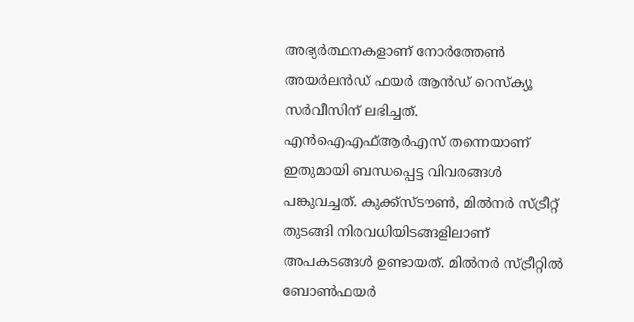അഭ്യർത്ഥനകളാണ് നോർത്തേൺ അയർലൻഡ് ഫയർ ആൻഡ് റെസ്ക്യൂ സർവീസിന് ലഭിച്ചത്. എൻഐഎഫ്ആർഎസ് തന്നെയാണ് ഇതുമായി ബന്ധപ്പെട്ട വിവരങ്ങൾ പങ്കുവച്ചത്. കുക്ക്സ്ടൗൺ, മിൽനർ സ്ട്രീറ്റ് തുടങ്ങി നിരവധിയിടങ്ങളിലാണ് അപകടങ്ങൾ ഉണ്ടായത്. മിൽനർ സ്ട്രീറ്റിൽ ബോൺഫയർ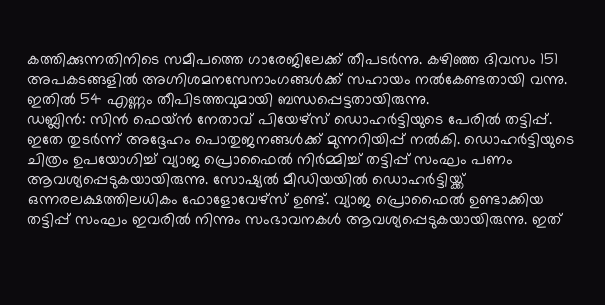കത്തിക്കുന്നതിനിടെ സമീപത്തെ ഗാരേജിലേക്ക് തീപടർന്നു. കഴിഞ്ഞ ദിവസം 151 അപകടങ്ങളിൽ അഗ്നിശമനസേനാംഗങ്ങൾക്ക് സഹായം നൽകേണ്ടതായി വന്നു. ഇതിൽ 54 എണ്ണം തീപിടത്തവുമായി ബന്ധപ്പെട്ടതായിരുന്നു.
ഡബ്ലിൻ: സിൻ ഫെയ്ൻ നേതാവ് പിയേഴ്സ് ഡൊഹർട്ടിയുടെ പേരിൽ തട്ടിപ്പ്. ഇതേ തുടർന്ന് അദ്ദേഹം പൊതുജനങ്ങൾക്ക് മുന്നറിയിപ്പ് നൽകി. ഡൊഹർട്ടിയുടെ ചിത്രം ഉപയോഗിച്ച് വ്യാജ പ്രൊഫൈൽ നിർമ്മിച്ച് തട്ടിപ്പ് സംഘം പണം ആവശ്യപ്പെടുകയായിരുന്നു. സോഷ്യൽ മീഡിയയിൽ ഡൊഹർട്ടിയ്ക്ക് ഒന്നരലക്ഷത്തിലധികം ഫോളോവേഴ്സ് ഉണ്ട്. വ്യാജ പ്രൊഫൈൽ ഉണ്ടാക്കിയ തട്ടിപ്പ് സംഘം ഇവരിൽ നിന്നും സംഭാവനകൾ ആവശ്യപ്പെടുകയായിരുന്നു. ഇത്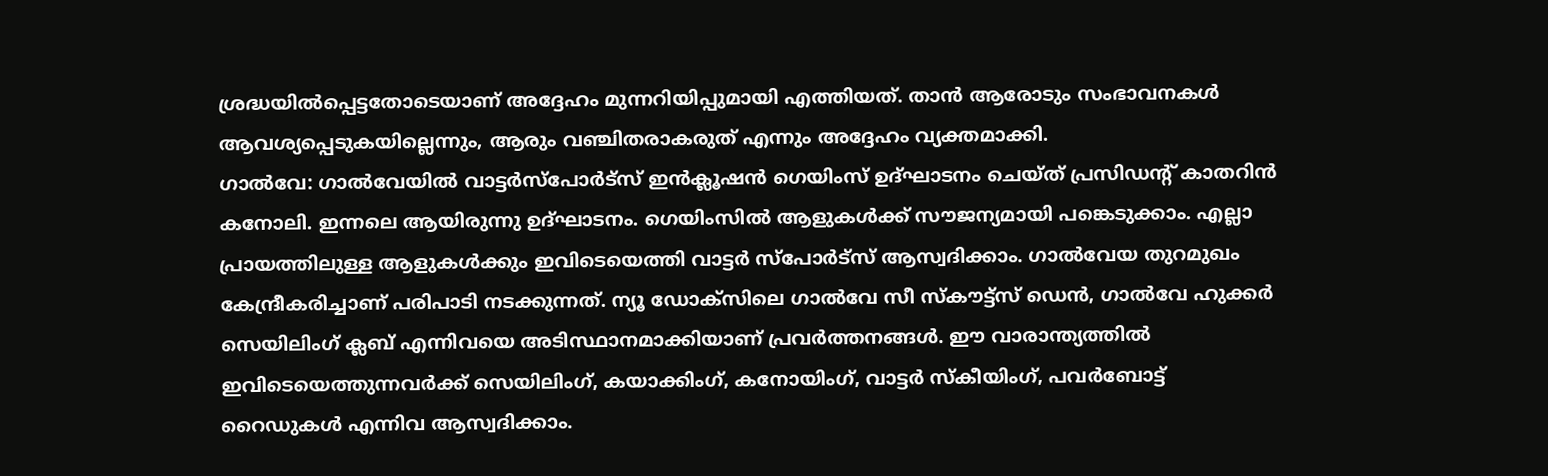ശ്രദ്ധയിൽപ്പെട്ടതോടെയാണ് അദ്ദേഹം മുന്നറിയിപ്പുമായി എത്തിയത്. താൻ ആരോടും സംഭാവനകൾ ആവശ്യപ്പെടുകയില്ലെന്നും, ആരും വഞ്ചിതരാകരുത് എന്നും അദ്ദേഹം വ്യക്തമാക്കി.
ഗാൽവേ: ഗാൽവേയിൽ വാട്ടർസ്പോർട്സ് ഇൻക്ലൂഷൻ ഗെയിംസ് ഉദ്ഘാടനം ചെയ്ത് പ്രസിഡന്റ് കാതറിൻ കനോലി. ഇന്നലെ ആയിരുന്നു ഉദ്ഘാടനം. ഗെയിംസിൽ ആളുകൾക്ക് സൗജന്യമായി പങ്കെടുക്കാം. എല്ലാ പ്രായത്തിലുള്ള ആളുകൾക്കും ഇവിടെയെത്തി വാട്ടർ സ്പോർട്സ് ആസ്വദിക്കാം. ഗാൽവേയ തുറമുഖം കേന്ദ്രീകരിച്ചാണ് പരിപാടി നടക്കുന്നത്. ന്യൂ ഡോക്സിലെ ഗാൽവേ സീ സ്കൗട്ട്സ് ഡെൻ, ഗാൽവേ ഹുക്കർ സെയിലിംഗ് ക്ലബ് എന്നിവയെ അടിസ്ഥാനമാക്കിയാണ് പ്രവർത്തനങ്ങൾ. ഈ വാരാന്ത്യത്തിൽ ഇവിടെയെത്തുന്നവർക്ക് സെയിലിംഗ്, കയാക്കിംഗ്, കനോയിംഗ്, വാട്ടർ സ്കീയിംഗ്, പവർബോട്ട് റൈഡുകൾ എന്നിവ ആസ്വദിക്കാം.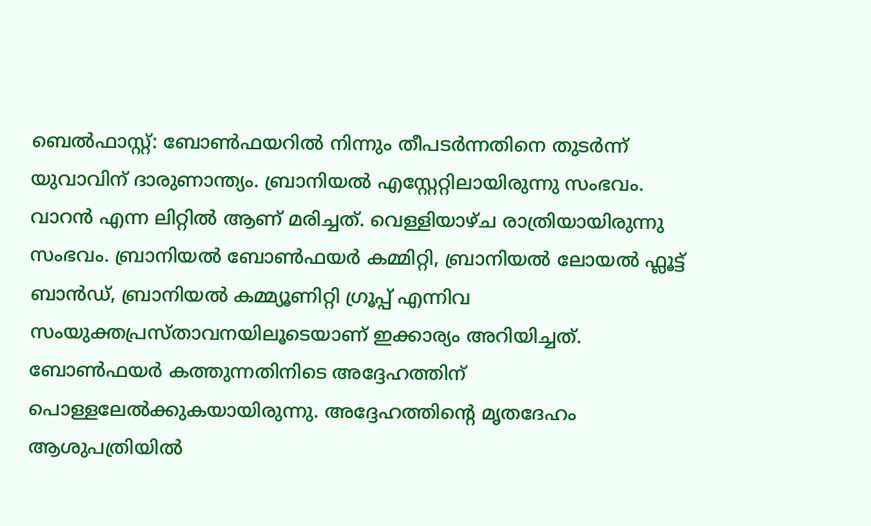ബെൽഫാസ്റ്റ്: ബോൺഫയറിൽ നിന്നും തീപടർന്നതിനെ തുടർന്ന് യുവാവിന് ദാരുണാന്ത്യം. ബ്രാനിയൽ എസ്റ്റേറ്റിലായിരുന്നു സംഭവം. വാറൻ എന്ന ലിറ്റിൽ ആണ് മരിച്ചത്. വെള്ളിയാഴ്ച രാത്രിയായിരുന്നു സംഭവം. ബ്രാനിയൽ ബോൺഫയർ കമ്മിറ്റി, ബ്രാനിയൽ ലോയൽ ഫ്ലൂട്ട് ബാൻഡ്, ബ്രാനിയൽ കമ്മ്യൂണിറ്റി ഗ്രൂപ്പ് എന്നിവ സംയുക്തപ്രസ്താവനയിലൂടെയാണ് ഇക്കാര്യം അറിയിച്ചത്. ബോൺഫയർ കത്തുന്നതിനിടെ അദ്ദേഹത്തിന് പൊള്ളലേൽക്കുകയായിരുന്നു. അദ്ദേഹത്തിന്റെ മൃതദേഹം ആശുപത്രിയിൽ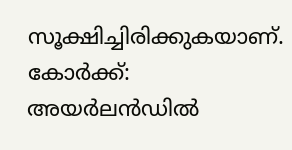സൂക്ഷിച്ചിരിക്കുകയാണ്.
കോർക്ക്: അയർലൻഡിൽ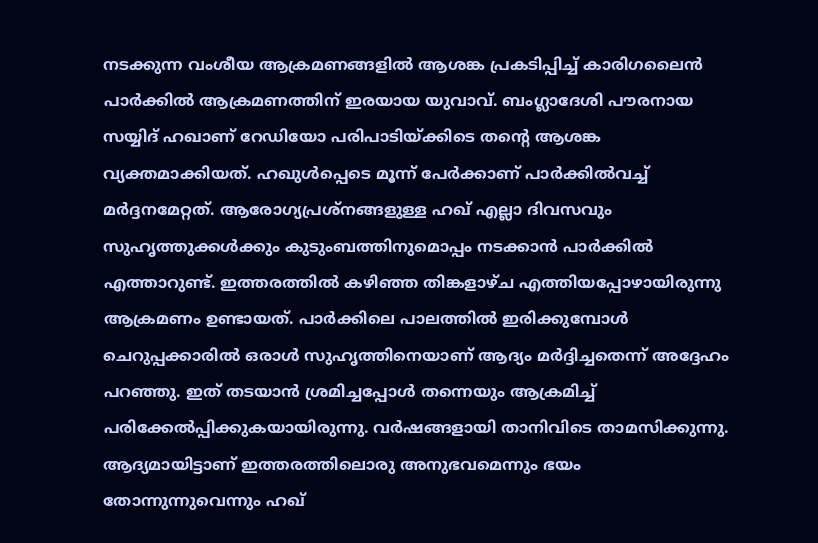നടക്കുന്ന വംശീയ ആക്രമണങ്ങളിൽ ആശങ്ക പ്രകടിപ്പിച്ച് കാരിഗലൈൻ പാർക്കിൽ ആക്രമണത്തിന് ഇരയായ യുവാവ്. ബംഗ്ലാദേശി പൗരനായ സയ്യിദ് ഹഖാണ് റേഡിയോ പരിപാടിയ്ക്കിടെ തന്റെ ആശങ്ക വ്യക്തമാക്കിയത്. ഹഖുൾപ്പെടെ മൂന്ന് പേർക്കാണ് പാർക്കിൽവച്ച് മർദ്ദനമേറ്റത്. ആരോഗ്യപ്രശ്നങ്ങളുള്ള ഹഖ് എല്ലാ ദിവസവും സുഹൃത്തുക്കൾക്കും കുടുംബത്തിനുമൊപ്പം നടക്കാൻ പാർക്കിൽ എത്താറുണ്ട്. ഇത്തരത്തിൽ കഴിഞ്ഞ തിങ്കളാഴ്ച എത്തിയപ്പോഴായിരുന്നു ആക്രമണം ഉണ്ടായത്. പാർക്കിലെ പാലത്തിൽ ഇരിക്കുമ്പോൾ ചെറുപ്പക്കാരിൽ ഒരാൾ സുഹൃത്തിനെയാണ് ആദ്യം മർദ്ദിച്ചതെന്ന് അദ്ദേഹം പറഞ്ഞു. ഇത് തടയാൻ ശ്രമിച്ചപ്പോൾ തന്നെയും ആക്രമിച്ച് പരിക്കേൽപ്പിക്കുകയായിരുന്നു. വർഷങ്ങളായി താനിവിടെ താമസിക്കുന്നു. ആദ്യമായിട്ടാണ് ഇത്തരത്തിലൊരു അനുഭവമെന്നും ഭയം തോന്നുന്നുവെന്നും ഹഖ്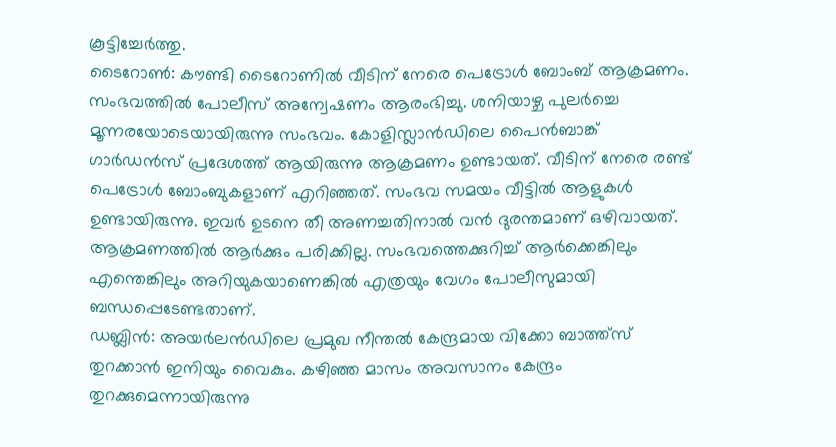കൂട്ടിച്ചേർത്തു.
ടൈറോൺ: കൗണ്ടി ടൈറോണിൽ വീടിന് നേരെ പെട്രോൾ ബോംബ് ആക്രമണം. സംഭവത്തിൽ പോലീസ് അന്വേഷണം ആരംഭിച്ചു. ശനിയാഴ്ച പുലർച്ചെ മൂന്നരയോടെയായിരുന്നു സംഭവം. കോളിസ്ലാൻഡിലെ പൈൻബാങ്ക് ഗാർഡൻസ് പ്രദേശത്ത് ആയിരുന്നു ആക്രമണം ഉണ്ടായത്. വീടിന് നേരെ രണ്ട് പെട്രോൾ ബോംബുകളാണ് എറിഞ്ഞത്. സംഭവ സമയം വീട്ടിൽ ആളുകൾ ഉണ്ടായിരുന്നു. ഇവർ ഉടനെ തീ അണച്ചതിനാൽ വൻ ദുരന്തമാണ് ഒഴിവായത്. ആക്രമണത്തിൽ ആർക്കും പരിക്കില്ല. സംഭവത്തെക്കുറിച്ച് ആർക്കെങ്കിലും എന്തെങ്കിലും അറിയുകയാണെങ്കിൽ എത്രയും വേഗം പോലീസുമായി ബന്ധപ്പെടേണ്ടതാണ്.
ഡബ്ലിൻ: അയർലൻഡിലെ പ്രമുഖ നീന്തൽ കേന്ദ്രമായ വിക്കോ ബാത്ത്സ് തുറക്കാൻ ഇനിയും വൈകും. കഴിഞ്ഞ മാസം അവസാനം കേന്ദ്രം തുറക്കുമെന്നായിരുന്നു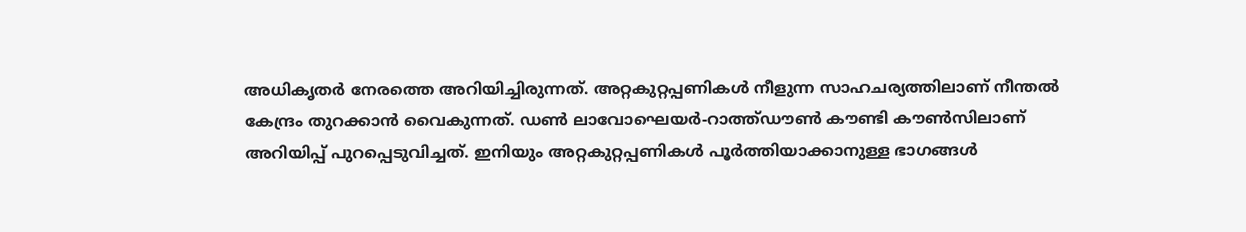അധികൃതർ നേരത്തെ അറിയിച്ചിരുന്നത്. അറ്റകുറ്റപ്പണികൾ നീളുന്ന സാഹചര്യത്തിലാണ് നീന്തൽ കേന്ദ്രം തുറക്കാൻ വൈകുന്നത്. ഡൺ ലാവോഘെയർ-റാത്ത്ഡൗൺ കൗണ്ടി കൗൺസിലാണ് അറിയിപ്പ് പുറപ്പെടുവിച്ചത്. ഇനിയും അറ്റകുറ്റപ്പണികൾ പൂർത്തിയാക്കാനുള്ള ഭാഗങ്ങൾ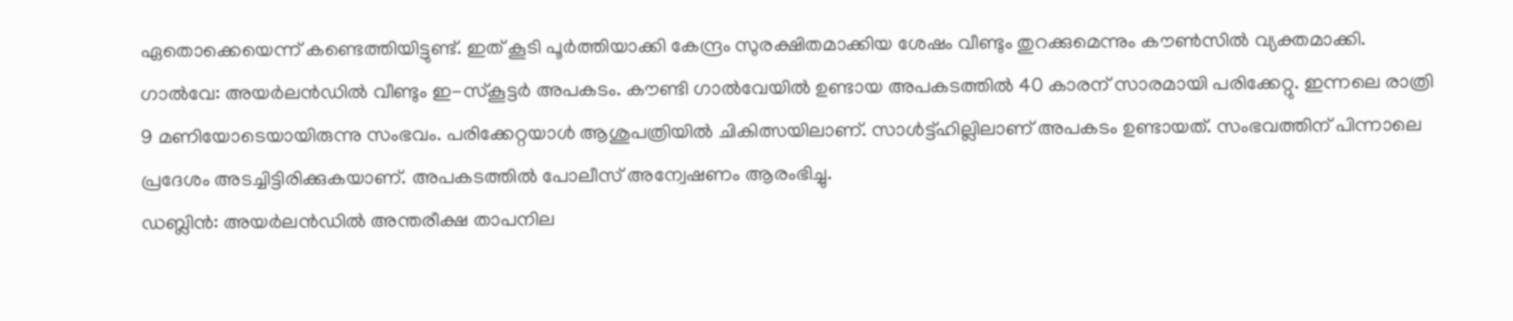ഏതൊക്കെയെന്ന് കണ്ടെത്തിയിട്ടുണ്ട്. ഇത് കൂടി പൂർത്തിയാക്കി കേന്ദ്രം സുരക്ഷിതമാക്കിയ ശേഷം വീണ്ടും തുറക്കുമെന്നും കൗൺസിൽ വ്യക്തമാക്കി.
ഗാൽവേ: അയർലൻഡിൽ വീണ്ടും ഇ-സ്കൂട്ടർ അപകടം. കൗണ്ടി ഗാൽവേയിൽ ഉണ്ടായ അപകടത്തിൽ 40 കാരന് സാരമായി പരിക്കേറ്റു. ഇന്നലെ രാത്രി 9 മണിയോടെയായിരുന്നു സംഭവം. പരിക്കേറ്റയാൾ ആശുപത്രിയിൽ ചികിത്സയിലാണ്. സാൾട്ട്ഹില്ലിലാണ് അപകടം ഉണ്ടായത്. സംഭവത്തിന് പിന്നാലെ പ്രദേശം അടച്ചിട്ടിരിക്കുകയാണ്. അപകടത്തിൽ പോലീസ് അന്വേഷണം ആരംഭിച്ചു.
ഡബ്ലിൻ: അയർലൻഡിൽ അന്തരീക്ഷ താപനില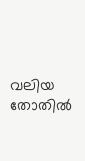വലിയ തോതിൽ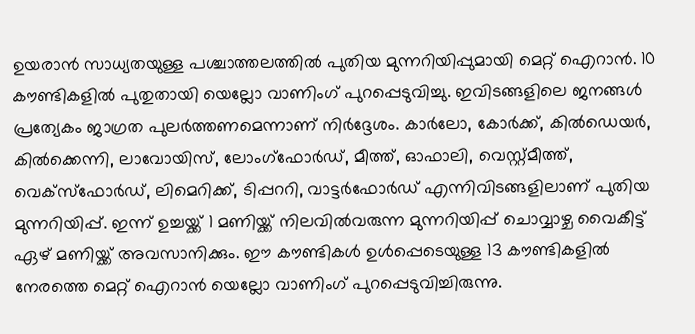ഉയരാൻ സാധ്യതയുള്ള പശ്ചാത്തലത്തിൽ പുതിയ മുന്നറിയിപ്പുമായി മെറ്റ് ഐറാൻ. 10 കൗണ്ടികളിൽ പുതുതായി യെല്ലോ വാണിംഗ് പുറപ്പെടുവിച്ചു. ഇവിടങ്ങളിലെ ജനങ്ങൾ പ്രത്യേകം ജാഗ്രത പുലർത്തണമെന്നാണ് നിർദ്ദേശം. കാർലോ, കോർക്ക്, കിൽഡെയർ, കിൽക്കെന്നി, ലാവോയിസ്, ലോംഗ്ഫോർഡ്, മീത്ത്, ഓഫാലി, വെസ്റ്റ്മീത്ത്, വെക്സ്ഫോർഡ്, ലിമെറിക്ക്, ടിപ്പററി, വാട്ടർഫോർഡ് എന്നിവിടങ്ങളിലാണ് പുതിയ മുന്നറിയിപ്പ്. ഇന്ന് ഉച്ചയ്ക്ക് 1 മണിയ്ക്ക് നിലവിൽവരുന്ന മുന്നറിയിപ്പ് ചൊവ്വാഴ്ച വൈകീട്ട് ഏഴ് മണിയ്ക്ക് അവസാനിക്കും. ഈ കൗണ്ടികൾ ഉൾപ്പെടെയുള്ള 13 കൗണ്ടികളിൽ നേരത്തെ മെറ്റ് ഐറാൻ യെല്ലോ വാണിംഗ് പുറപ്പെടുവിച്ചിരുന്നു.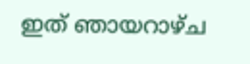ഇത് ഞായറാഴ്ച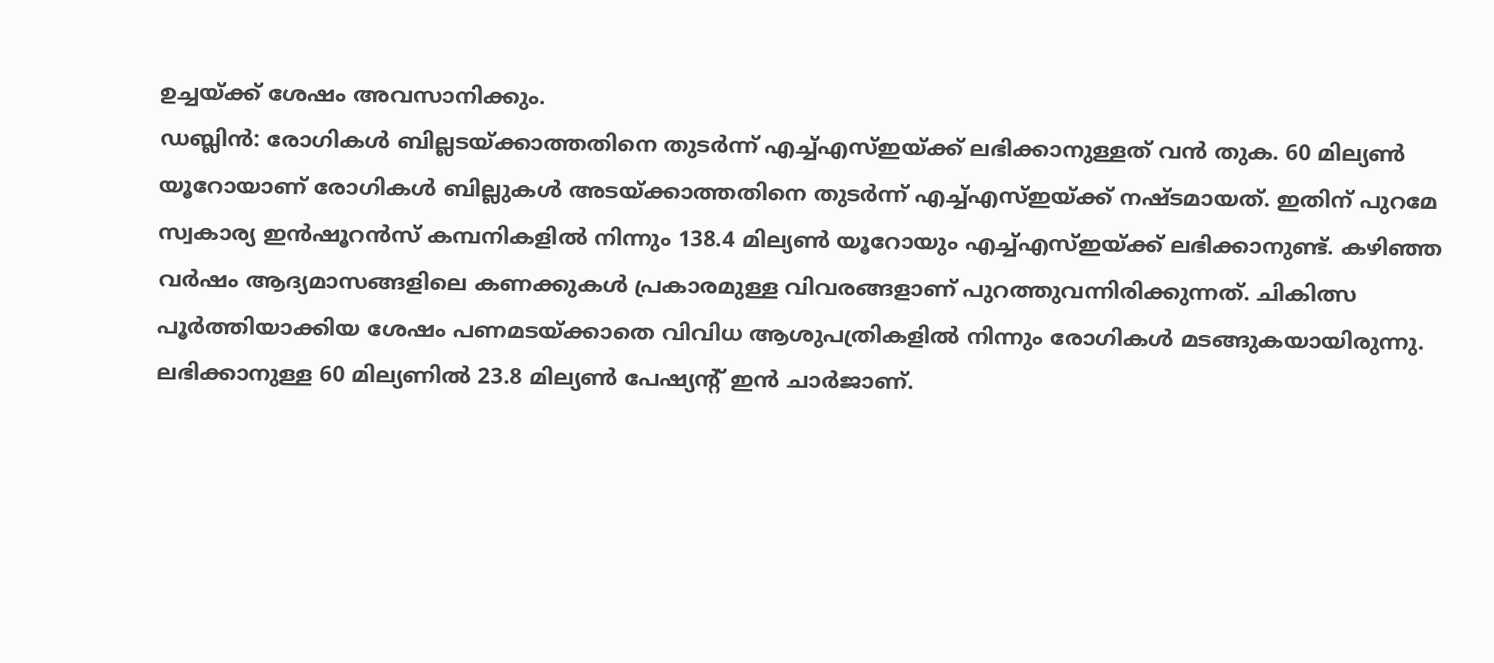ഉച്ചയ്ക്ക് ശേഷം അവസാനിക്കും.
ഡബ്ലിൻ: രോഗികൾ ബില്ലടയ്ക്കാത്തതിനെ തുടർന്ന് എച്ച്എസ്ഇയ്ക്ക് ലഭിക്കാനുള്ളത് വൻ തുക. 60 മില്യൺ യൂറോയാണ് രോഗികൾ ബില്ലുകൾ അടയ്ക്കാത്തതിനെ തുടർന്ന് എച്ച്എസ്ഇയ്ക്ക് നഷ്ടമായത്. ഇതിന് പുറമേ സ്വകാര്യ ഇൻഷൂറൻസ് കമ്പനികളിൽ നിന്നും 138.4 മില്യൺ യൂറോയും എച്ച്എസ്ഇയ്ക്ക് ലഭിക്കാനുണ്ട്. കഴിഞ്ഞ വർഷം ആദ്യമാസങ്ങളിലെ കണക്കുകൾ പ്രകാരമുള്ള വിവരങ്ങളാണ് പുറത്തുവന്നിരിക്കുന്നത്. ചികിത്സ പൂർത്തിയാക്കിയ ശേഷം പണമടയ്ക്കാതെ വിവിധ ആശുപത്രികളിൽ നിന്നും രോഗികൾ മടങ്ങുകയായിരുന്നു. ലഭിക്കാനുള്ള 60 മില്യണിൽ 23.8 മില്യൺ പേഷ്യന്റ് ഇൻ ചാർജാണ്.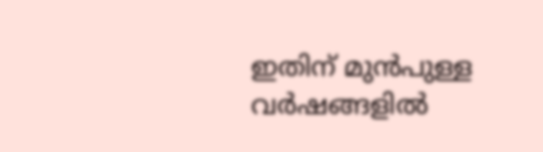ഇതിന് മുൻപുള്ള വർഷങ്ങളിൽ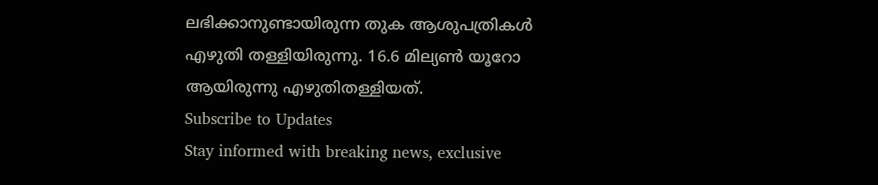ലഭിക്കാനുണ്ടായിരുന്ന തുക ആശുപത്രികൾ എഴുതി തള്ളിയിരുന്നു. 16.6 മില്യൺ യൂറോ ആയിരുന്നു എഴുതിതള്ളിയത്.
Subscribe to Updates
Stay informed with breaking news, exclusive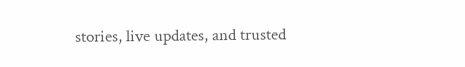stories, live updates, and trusted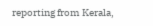reporting from Kerala,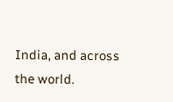India, and across the world.